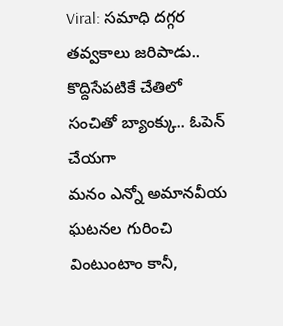Viral: సమాధి దగ్గర తవ్వకాలు జరిపాడు.. కొద్దిసేపటికే చేతిలో సంచితో బ్యాంక్కు.. ఓపెన్ చేయగా
మనం ఎన్నో అమానవీయ ఘటనల గురించి వింటుంటాం కానీ,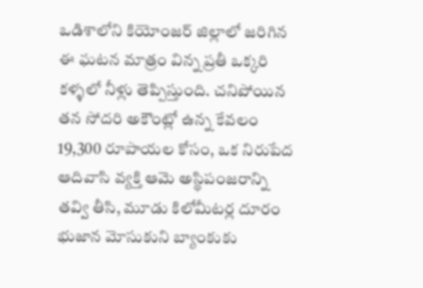ఒడిశాలోని కియోంజర్ జిల్లాలో జరిగిన ఈ ఘటన మాత్రం విన్న ప్రతీ ఒక్కరి కళ్ళలో నీళ్లు తెప్పిస్తుంది. చనిపోయిన తన సోదరి అకౌంట్లో ఉన్న కేవలం 19,300 రూపాయల కోసం, ఒక నిరుపేద ఆదివాసి వ్యక్తి ఆమె అస్థిపంజరాన్ని తవ్వి తీసి, మూడు కిలోమీటర్ల దూరం భుజాన మోసుకుని బ్యాంకుకు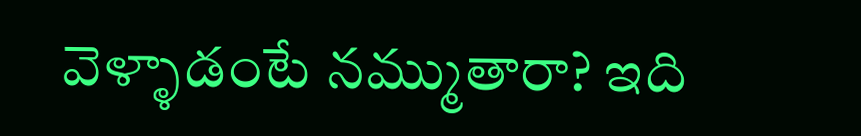వెళ్ళాడంటే నమ్ముతారా? ఇది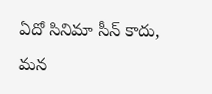ఏదో సినిమా సీన్ కాదు, మన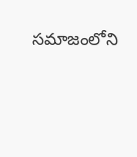సమాజంలోని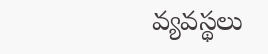వ్యవస్థలు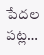పేదల పట్ల…